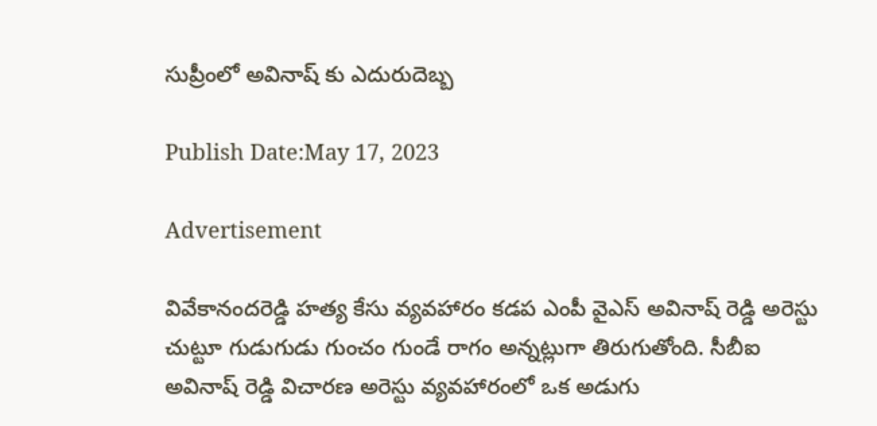సుప్రీంలో అవినాష్ కు ఎదురుదెబ్బ

Publish Date:May 17, 2023

Advertisement

వివేకానందరెడ్డి హత్య కేసు వ్యవహారం కడప ఎంపీ వైఎస్ అవినాష్ రెడ్డి అరెస్టు చుట్టూ గుడుగుడు గుంచం గుండే రాగం అన్నట్లుగా తిరుగుతోంది. సీబీఐ అవినాష్ రెడ్డి విచారణ అరెస్టు వ్యవహారంలో ఒక అడుగు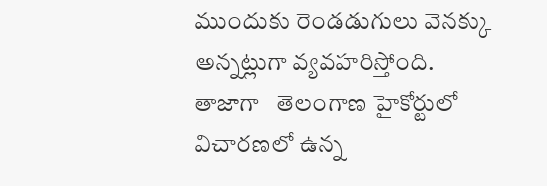ముందుకు రెండడుగులు వెనక్కు అన్నట్లుగా వ్యవహరిస్తోంది.  తాజాగా   తెలంగాణ హైకోర్టులో విచారణలో ఉన్న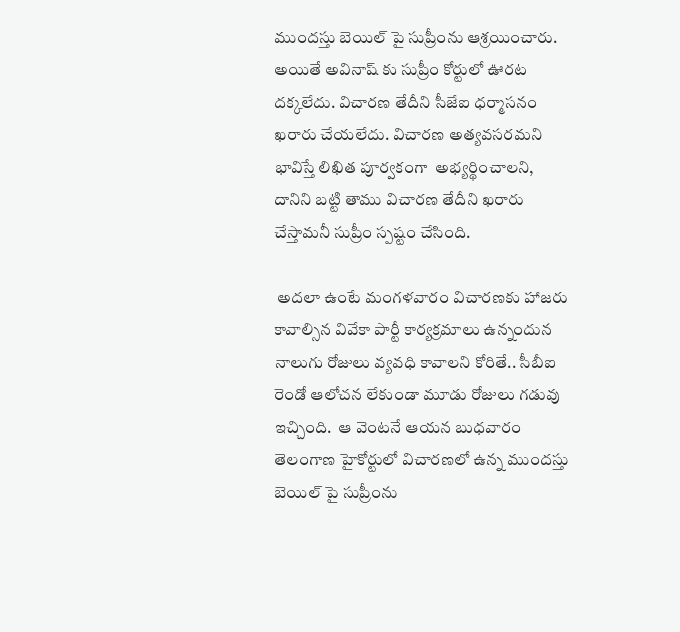ముందస్తు బెయిల్ పై సుప్రీంను ఆశ్రయించారు. అయితే అవినాష్ కు సుప్రీం కోర్టులో ఊరట దక్కలేదు. విచారణ తేదీని సీజేఐ ధర్మాసనం ఖరారు చేయలేదు. విచారణ అత్యవసరమని భావిస్తే లిఖిత పూర్వకంగా  అభ్యర్థించాలని, దానిని బట్టి తాము విచారణ తేదీని ఖరారు చేస్తామనీ సుప్రీం స్పష్టం చేసింది.

 అదలా ఉంటే మంగళవారం విచారణకు హాజరు కావాల్సిన వివేకా పార్టీ కార్యక్రమాలు ఉన్నందున నాలుగు రోజులు వ్యవధి కావాలని కోరితే.. సీబీఐ రెండో ఆలోచన లేకుండా మూడు రోజులు గడువు ఇచ్చింది.  ఆ వెంటనే ఆయన బుధవారం తెలంగాణ హైకోర్టులో విచారణలో ఉన్న ముందస్తు బెయిల్ పై సుప్రీంను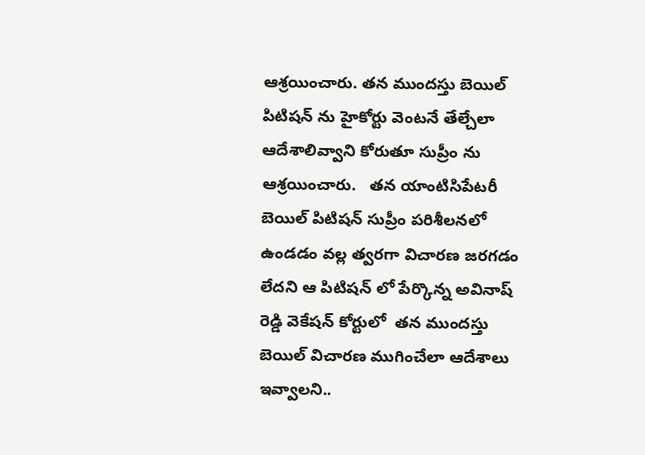ఆశ్రయించారు. తన ముందస్తు బెయిల్ పిటిషన్ ను హైకోర్టు వెంటనే తేల్చేలా ఆదేశాలివ్వాని కోరుతూ సుప్రీం ను ఆశ్రయించారు.   తన యాంటిసిపేటరీ బెయిల్ పిటిషన్ సుప్రీం పరిశీలనలో ఉండడం వల్ల త్వరగా విచారణ జరగడం లేదని ఆ పిటిషన్ లో పేర్కొన్న అవినాష్ రెడ్డి వెకేషన్ కోర్టులో  తన ముందస్తు బెయిల్ విచారణ ముగించేలా ఆదేశాలు ఇవ్వాలని..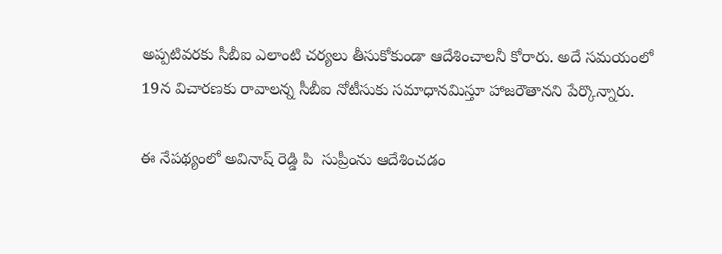అప్పటివరకు సీబీఐ ఎలాంటి చర్యలు తీసుకోకుండా ఆదేశించాలనీ కోరారు. అదే సమయంలో  19న విచారణకు రావాలన్న సీబీఐ నోటీసుకు సమాధానమిస్తూ హాజరౌతానని పేర్కొన్నారు.

ఈ నేపథ్యంలో అవినాష్ రెడ్డి పి  సుప్రీంను ఆదేశించడం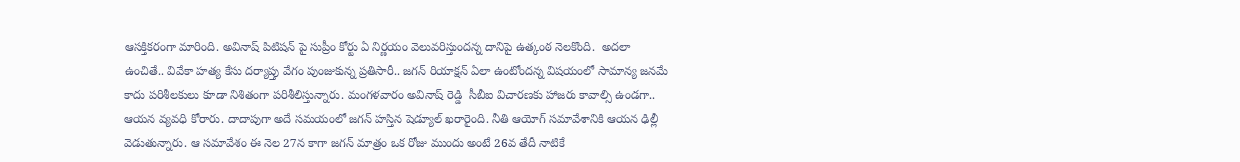ఆసక్తికరంగా మారింది. అవినాష్ పిటిషన్ పై సుప్రీం కోర్టు ఏ నిర్ణయం వెలువరిస్తుందన్న దానిపై ఉత్కంఠ నెలకొంది.  అదలా ఉంచితే.. వివేకా హత్య కేసు దర్యాప్తు వేగం పుంజుకున్న ప్రతిసారీ.. జగన్ రియాక్షన్ ఏలా ఉంటోందన్న విషయంలో సామాన్య జనమే కాదు పరిశీలకులు కూడా నిశితంగా పరిశీలిస్తున్నారు. మంగళవారం అవినాష్ రెడ్డి  సీబీఐ విచారణకు హాజరు కావాల్సి ఉండగా.. ఆయన వ్యవధి కోరారు. దాదాపుగా అదే సమయంలో జగన్ హస్తిన షెడ్యూల్ ఖరారైంది. నీతి ఆయోగ్ సమావేశానికి ఆయన ఢిల్లీ వెడుతున్నారు. ఆ సమావేశం ఈ నెల 27న కాగా జగన్ మాత్రం ఒక రోజు ముందు అంటే 26వ తేదీ నాటికే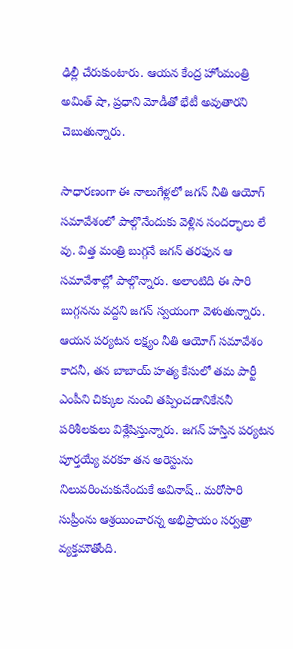ఢిల్లీ చేరుకుంటారు. ఆయన కేంద్ర హోంమంత్రి అమిత్ షా, ప్రధాని మోడీతో భేటీ అవుతారని చెబుతున్నారు.

సాధారణంగా ఈ నాలుగేళ్లలో జగన్ నీతి ఆయోగ్ సమావేశంలో పాల్గొనేందుకు వెళ్లిన సందర్భాలు లే వు. విత్త మంత్రి బుగ్గనే జగన్ తరఫున ఆ సమావేశాల్లో పాల్గొన్నారు. అలాంటిది ఈ సారి బుగ్గనను వద్దని జగన్ స్వయంగా వెళుతున్నారు. ఆయన పర్యటన లక్ష్యం నీతి ఆయోగ్ సమావేశం కాదనీ, తన బాబాయ్ హత్య కేసులో తమ పార్టీ ఎంపీని చిక్కుల నుంచి తప్పించడానికేననీ పరిశీలకులు విశ్లేషిస్తున్నారు. జగన్ హస్తిన పర్యటన పూర్తయ్యే వరకూ తన అరెస్టును నిలువరించుకునేందుకే అవినాష్.. మరోసారి సుప్రీంను ఆశ్రయించారన్న అభిప్రాయం సర్వత్రా వ్యక్తమౌతోంది.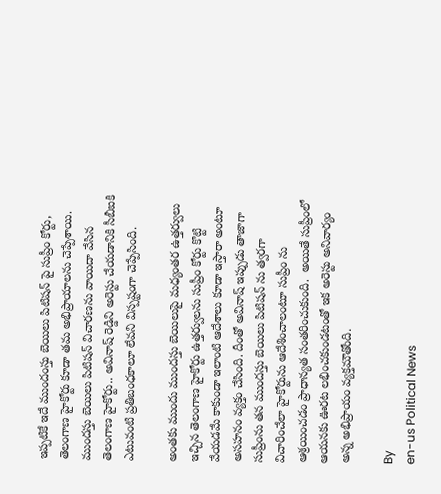ఇప్పటికే ఇదే ముందంస్తు బెయిలు పిటిషన్ పై సుప్రీం కోర్టు, తెలంగాణ హైకోర్టు కూడా తమ అభిప్రాయాలను చెప్పేశాయి. ముందస్తు బెయిలు పిటిషన్ విచారణను వాయిదా వేసిన తెలంగాణ హైకోర్టు.. అవినాష్ రెడ్డిని అరెస్టు చేయడానికి సీబీఐకి ఎటువంటి ప్రతిబంధకాలూ లేవని విస్పష్టంగా చెప్పేసింది.

అంతకు ముందు ముందస్తు బెయిలుపై మధ్యంతర ఉత్తర్వులు ఇచ్చిన తెలంగాణ హైకోర్టు ఉత్తర్వులను సుప్రీం కోర్టు కొట్టి వేయడమే కాకుండా ఇలాంటి ఆదేశాలు కూడా ఇస్తారా అంటూ అసహనం వ్యక్తం చేసింది. దీంతో అవినాష్ ఇప్పుడు తాజాగా సుప్రీంను తన ముందస్తు బెయిలు పిటిషన్ ను త్వరగా విచారించేలా హైకోర్టును ఆదేశించాలంటూ సుప్రీం ను ఆశ్రయించడం ప్రాధాన్యత సంతరించుకుంది.  అయితే సుప్రీంలో ఆయనకు ఊరట లభించకుండటంతో ఇక అరెస్టు అనివార్యం అన్న అభిప్రాయం వ్యక్తమౌతోంది.

By
en-us Political News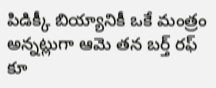పిడిక్కీ బియ్యానికీ ఒకే మంత్రం అన్నట్లుగా ఆమె తన బర్త్ రఫ్ కూ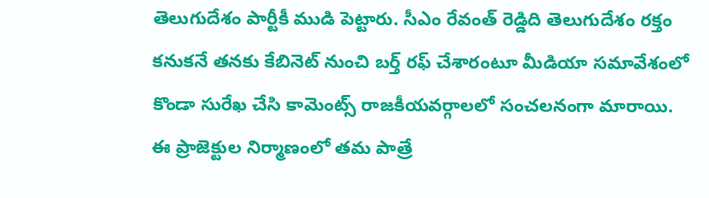తెలుగుదేశం పార్టీకీ ముడి పెట్టారు. సీఎం రేవంత్ రెడ్డిది తెలుగుదేశం రక్తం కనుకనే తనకు కేబినెట్ నుంచి బర్త్ రఫ్ చేశారంటూ మీడియా సమావేశంలో కొండా సురేఖ చేసి కామెంట్స్ రాజకీయవర్గాలలో సంచలనంగా మారాయి.
ఈ ప్రాజెక్టుల నిర్మాణంలో తమ పాత్రే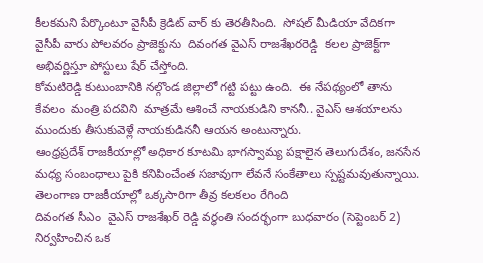కీలకమని పేర్కొంటూ వైసీపీ క్రెడిట్ వార్ కు తెరతీసింది.  సోషల్ మీడియా వేదికగా వైసీపీ వారు పోలవరం ప్రాజెక్టును  దివంగత వైఎస్ రాజశేఖరరెడ్డి  కలల ప్రాజెక్ట్‌గా అభివర్ణిస్తూ పోస్టులు షేర్ చేస్తోంది.
కోమటిరెడ్డి కుటుంబానికి నల్గొండ జిల్లాలో గట్టి పట్టు ఉంది.  ఈ నేపథ్యంలో తాను కేవలం  మంత్రి పదవిని  మాత్రమే ఆశించే నాయకుడిని కాననీ.. వైఎస్ ఆశయాలను ముందుకు తీసుకువెళ్లే నాయకుడిననీ ఆయన అంటున్నారు.
ఆంధ్రప్రదేశ్ రాజకీయాల్లో అధికార కూటమి భాగస్వామ్య పక్షాలైన తెలుగుదేశం, జనసేన మధ్య సంబంధాలు పైకి కనిపించేంత సజావుగా లేవనే సంకేతాలు స్పష్టమవుతున్నాయి.
తెలంగాణ రాజకీయాల్లో ఒక్కసారిగా తీవ్ర కలకలం రేగింది
దివంగత సీఎం  వైఎస్ రాజశేఖర్ రెడ్డి వర్ధంతి సందర్భంగా బుధవారం (సెప్టెంబర్ 2) నిర్వహించిన ఒక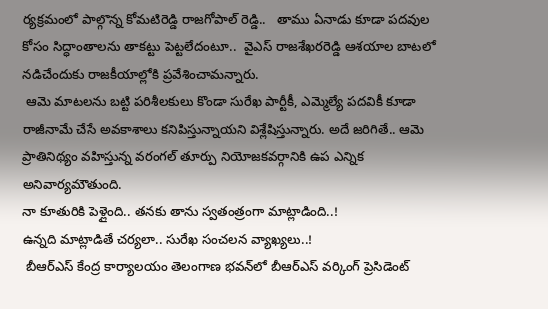ర్యక్రమంలో పాల్గొన్న కోమటిరెడ్డి రాజగోపాల్ రెడ్డి..   తాము ఏనాడు కూడా పదవుల కోసం సిద్ధాంతాలను తాకట్టు పెట్టలేదంటూ..  వైఎస్ రాజశేఖరరెడ్డి ఆశయాల బాటలో నడిచేందుకు రాజకీయాల్లోకి ప్రవేశించామన్నారు.
 ఆమె మాటలను బట్టి పరిశీలకులు కొండా సురేఖ పార్టీకీ, ఎమ్మెల్యే పదవికీ కూడా రాజీనామే చేసే అవకాశాలు కనిపిస్తున్నాయని విశ్లేషిస్తున్నారు. అదే జరిగితే.. ఆమె ప్రాతినిథ్యం వహిస్తున్న వరంగల్ తూర్పు నియోజకవర్గానికి ఉప ఎన్నిక అనివార్యమౌతుంది.
నా కూతురికి పెళ్లైంది.. తనకు తాను స్వతంత్రంగా మాట్లాడింది..!
ఉన్నది మాట్లాడితే చర్యలా.. సురేఖ సంచలన వ్యాఖ్యలు..!
 బీఆర్ఎస్ కేంద్ర కార్యాలయం తెలంగాణ భవన్‌లో బీఆర్‌ఎస్ వర్కింగ్ ప్రెసిడెంట్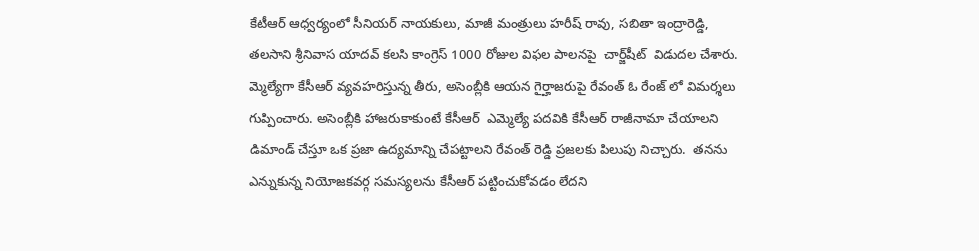కేటీఆర్ ఆధ్వర్యంలో సీనియర్ నాయకులు, మాజీ మంత్రులు హరీష్ రావు, సబితా ఇంద్రారెడ్డి, తలసాని శ్రీనివాస యాదవ్ కలసి కాంగ్రెస్ 1000 రోజుల విఫల పాలనపై  చార్జ్‌షీట్‌  విడుదల చేశారు.
మ్మెల్యేగా కేసీఆర్ వ్యవహరిస్తున్న తీరు, అసెంబ్లీకి ఆయన గైర్హాజరుపై రేవంత్ ఓ రేంజ్ లో విమర్శలు గుప్పించారు. అసెంబ్లీకి హాజరుకాకుంటే కేసీఆర్  ఎమ్మెల్యే పదవికి కేసీఆర్ రాజీనామా చేయాలని డిమాండ్ చేస్తూ ఒక ప్రజా ఉద్యమాన్ని చేపట్టాలని రేవంత్ రెడ్డి ప్రజలకు పిలుపు నిచ్చారు.  తనను ఎన్నుకున్న నియోజకవర్గ సమస్యలను కేసీఆర్ పట్టించుకోవడం లేదని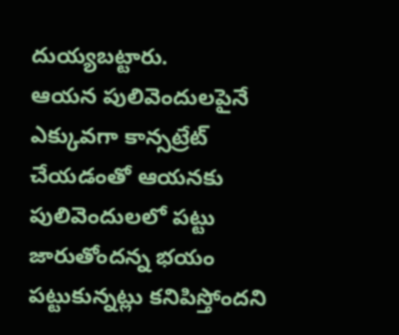దుయ్యబట్టారు.
ఆయన పులివెందులపైనే ఎక్కువగా కాన్సట్రేట్ చేయడంతో ఆయనకు పులివెందులలో పట్టు జారుతోందన్న భయం పట్టుకున్నట్లు కనిపిస్తోందని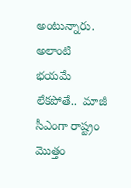అంటున్నారు. అలాంటి భయమే లేకపోతే..  మాజీ సీఎంగా రాష్ట్రం మొత్తం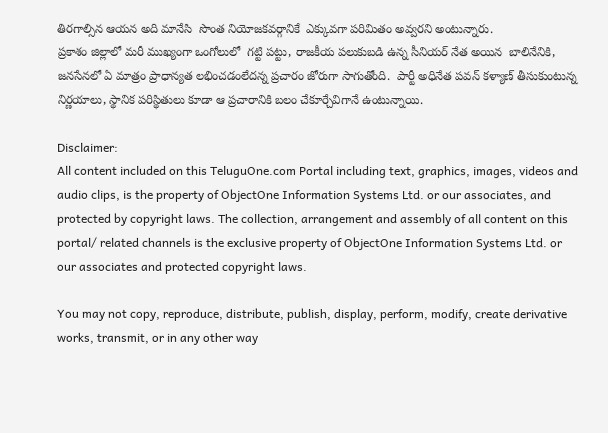తిరగాల్సిన ఆయన అది మానేసి  సొంత నియోజకవర్గానికే  ఎక్కువగా పరిమితం అవ్వరని అంటున్నారు.
ప్రకాశం జిల్లాలో మరీ ముఖ్యంగా ఒంగోలులో  గట్టి పట్టు, రాజకీయ పలుకుబడి ఉన్న సీనియర్ నేత అయిన  బాలినేనికి, జనసేనలో ఏ మాత్రం ప్రాధాన్యత లభించడంలేదన్న ప్రచారం జోరుగా సాగుతోంది.  పార్టీ అధినేత పవన్ కళ్యాణ్ తీసుకుంటున్న  నిర్ణయాలు, స్థానిక పరిస్థితులు కూడా ఆ ప్రచారానికి బలం చేకూర్చేవిగానే ఉంటున్నాయి.

Disclaimer:
All content included on this TeluguOne.com Portal including text, graphics, images, videos and audio clips, is the property of ObjectOne Information Systems Ltd. or our associates, and protected by copyright laws. The collection, arrangement and assembly of all content on this portal/ related channels is the exclusive property of ObjectOne Information Systems Ltd. or our associates and protected copyright laws.

You may not copy, reproduce, distribute, publish, display, perform, modify, create derivative works, transmit, or in any other way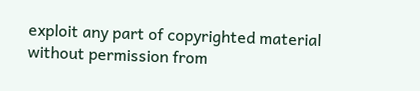exploit any part of copyrighted material without permission from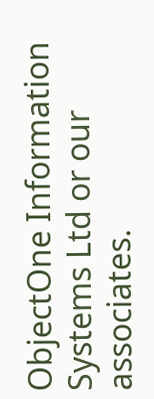ObjectOne Information Systems Ltd or our associates.